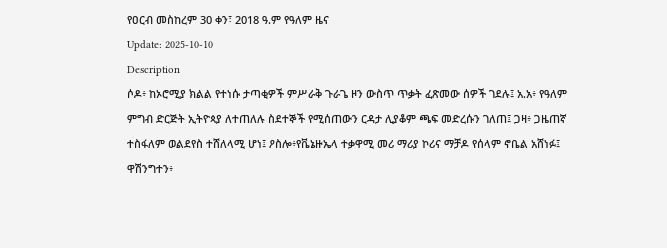የዐርብ መስከረም 30 ቀን፣ 2018 ዓ.ም የዓለም ዜና
Update: 2025-10-10
Description
ሶዶ፥ ከኦሮሚያ ክልል የተነሱ ታጣቂዎች ምሥራቅ ጉራጌ ዞን ውስጥ ጥቃት ፈጽመው ሰዎች ገደሉ፤ አ.አ፥ የዓለም ምግብ ድርጅት ኢትዮጳያ ለተጠለሉ ስደተኞች የሚሰጠውን ርዳታ ሊያቆም ጫፍ መድረሱን ገለጠ፤ ጋዛ፥ ጋዜጠኛ ተስፋለም ወልደየስ ተሸለላሚ ሆነ፤ ዖስሎ፥የቬኔዙኤላ ተቃዋሚ መሪ ማሪያ ኮሪና ማቻዶ የሰላም ኖቤል አሸነፉ፤ ዋሽንግተን፥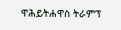ዋሕይትሐዋስ ትራምፕ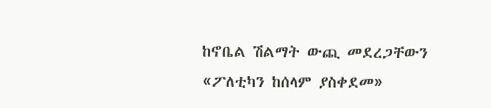ከኖቤል ሽልማት ውጪ መደረጋቸውን «ፖለቲካን ከሰላም ያስቀደመ»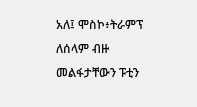አለ፤ ሞስኮ፥ትራምፕ ለሰላም ብዙ መልፋታቸውን ፑቲን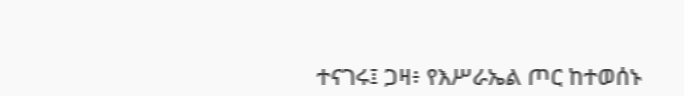ተናገሩ፤ ጋዛ፥ የእሥራኤል ጦር ከተወሰኑ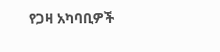የጋዛ አካባቢዎች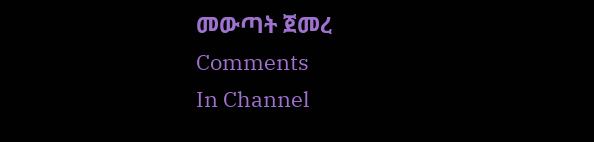መውጣት ጀመረ
Comments
In Channel